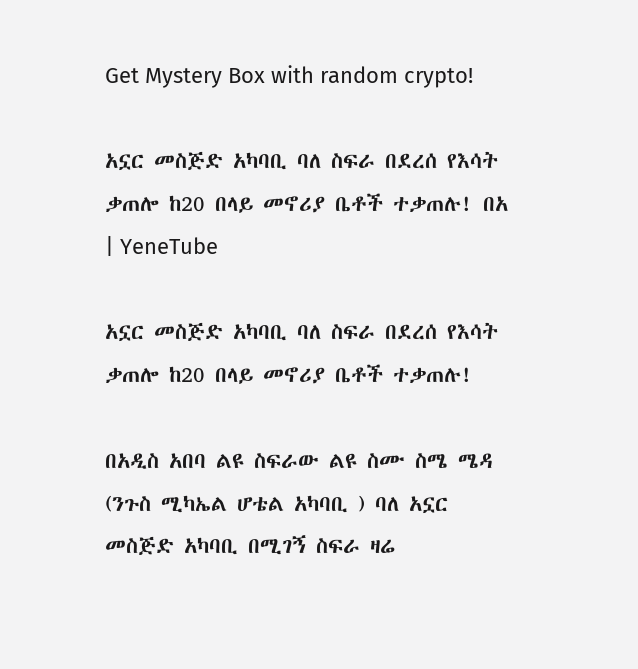Get Mystery Box with random crypto!

አኗር መስጅድ አካባቢ ባለ ስፍራ በደረሰ የእሳት ቃጠሎ ከ20 በላይ መኖሪያ ቤቶች ተቃጠሉ! በአ | YeneTube

አኗር መስጅድ አካባቢ ባለ ስፍራ በደረሰ የእሳት ቃጠሎ ከ20 በላይ መኖሪያ ቤቶች ተቃጠሉ!

በአዲስ አበባ ልዩ ስፍራው ልዩ ስሙ ስሜ ሜዳ (ንጉስ ሚካኤል ሆቴል አካባቢ ) ባለ አኗር መስጅድ አካባቢ በሚገኝ ስፍራ ዛሬ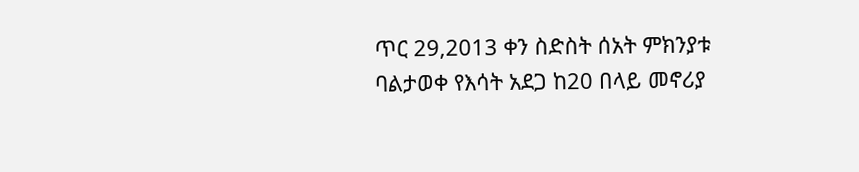ጥር 29,2013 ቀን ስድስት ሰአት ምክንያቱ ባልታወቀ የእሳት አደጋ ከ20 በላይ መኖሪያ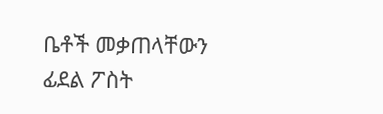ቤቶች መቃጠላቸውን ፊደል ፖስት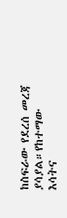ከስፍራው የደረሰ መረጃ ያሳያል።የከተማው እሳትና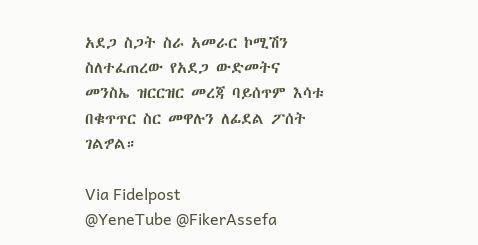አደጋ ስጋት ስራ አመራር ኮሚሽን ስለተፈጠረው የአደጋ ውድመትና መንስኤ ዝርርዝር መረጃ ባይሰጥም እሳቱ በቁጥጥር ስር መዋሉን ለፊደል ፖሰት ገልፇል።

Via Fidelpost
@YeneTube @FikerAssefa